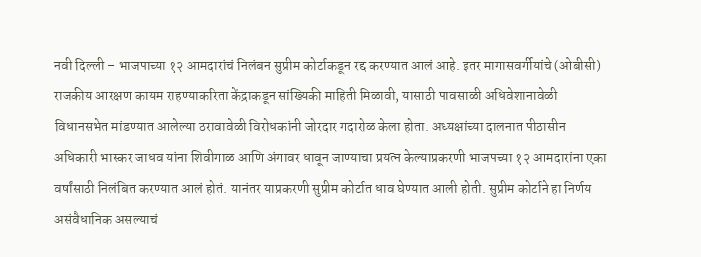नवी दिल्ली – भाजपाच्या १२ आमदारांचं निलंबन सुप्रीम कोर्टाकडून रद्द करण्यात आलं आहे. इतर मागासवर्गीयांचे (ओबीसी) राजकीय आरक्षण कायम राहण्याकरिता केंद्राकडून सांख्यिकी माहिती मिळावी, यासाठी पावसाळी अधिवेशानावेळी विधानसभेत मांडण्यात आलेल्या ठरावावेळी विरोधकांनी जोरदार गदारोळ केला होता. अध्यक्षांच्या दालनात पीठासीन अधिकारी भास्कर जाधव यांना शिवीगाळ आणि अंगावर धावून जाण्याचा प्रयत्न केल्याप्रकरणी भाजपच्या १२ आमदारांना एका वर्षांसाठी निलंबित करण्यात आलं होतं. यानंतर याप्रकरणी सुप्रीम कोर्टात धाव घेण्यात आली होती. सुप्रीम कोर्टाने हा निर्णय असंवैधानिक असल्याचं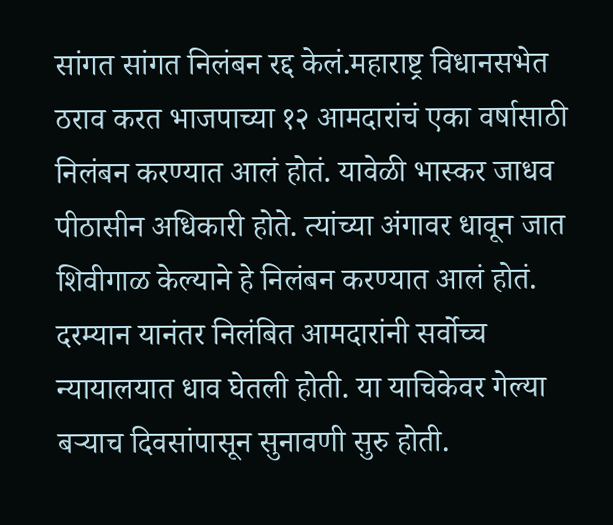सांगत सांगत निलंबन रद्द केलं.महाराष्ट्र विधानसभेत ठराव करत भाजपाच्या १२ आमदारांचं एका वर्षासाठी निलंबन करण्यात आलं होतं. यावेळी भास्कर जाधव पीठासीन अधिकारी होते. त्यांच्या अंगावर धावून जात शिवीगाळ केल्याने हे निलंबन करण्यात आलं होतं. दरम्यान यानंतर निलंबित आमदारांनी सर्वोच्च न्यायालयात धाव घेतली होती. या याचिकेवर गेल्या बऱ्याच दिवसांपासून सुनावणी सुरु होती.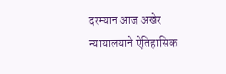दरम्यान आज अखेर न्यायालयाने ऐतिहासिक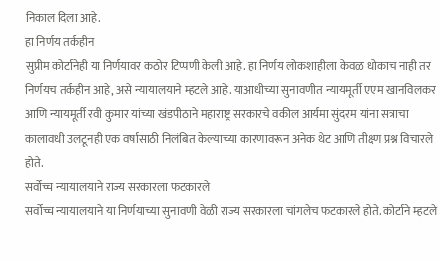निकाल दिला आहे.
हा निर्णय तर्कहीन
सुप्रीम कोर्टानेही या निर्णयावर कठोर टिप्पणी केली आहे. हा निर्णय लोकशाहीला केवळ धोकाच नाही तर निर्णयच तर्कहीन आहे, असे न्यायालयाने म्हटले आहे. याआधीच्या सुनावणीत न्यायमूर्ती एएम खानविलकर आणि न्यायमूर्ती रवी कुमार यांच्या खंडपीठाने महाराष्ट्र सरकारचे वकील आर्यमा सुंदरम यांना सत्राचा कालावधी उलटूनही एक वर्षासाठी निलंबित केल्याच्या कारणावरून अनेक थेट आणि तीक्ष्ण प्रश्न विचारले होते.
सर्वोच्च न्यायालयाने राज्य सरकारला फटकारले
सर्वोच्च न्यायालयाने या निर्णयाच्या सुनावणी वेळी राज्य सरकारला चांगलेच फटकारले होते. कोर्टाने म्हटले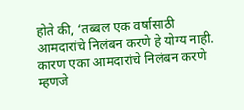होते की, ‘तब्बल एक वर्षासाठी आमदारांचे निलंबन करणे हे योग्य नाही. कारण एका आमदारांचे निलंबन करणे म्हणजे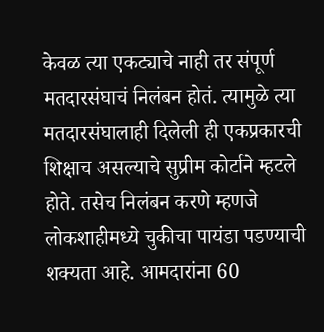केवळ त्या एकट्याचे नाही तर संपूर्ण मतदारसंघाचं निलंबन होतं. त्यामुळे त्या मतदारसंघालाही दिलेली ही एकप्रकारची शिक्षाच असल्याचे सुप्रीम कोर्टाने म्हटले होते. तसेच निलंबन करणे म्हणजे लोकशाहीमध्ये चुकीचा पायंडा पडण्याची शक्यता आहे. आमदारांना 60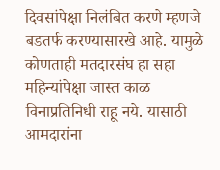दिवसांपेक्षा निलंबित करणे म्हणजे बडतर्फ करण्यासारखे आहे. यामुळे कोणताही मतदारसंघ हा सहा महिन्यांपेक्षा जास्त काळ विनाप्रतिनिधी राहू नये. यासाठी आमदारांना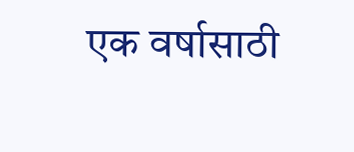एक वर्षासाठी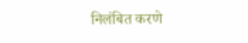निलंबित करणे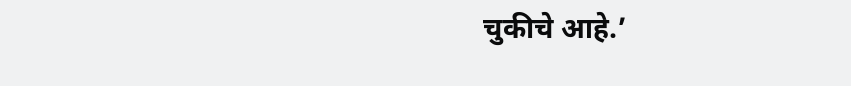चुकीचे आहे.’